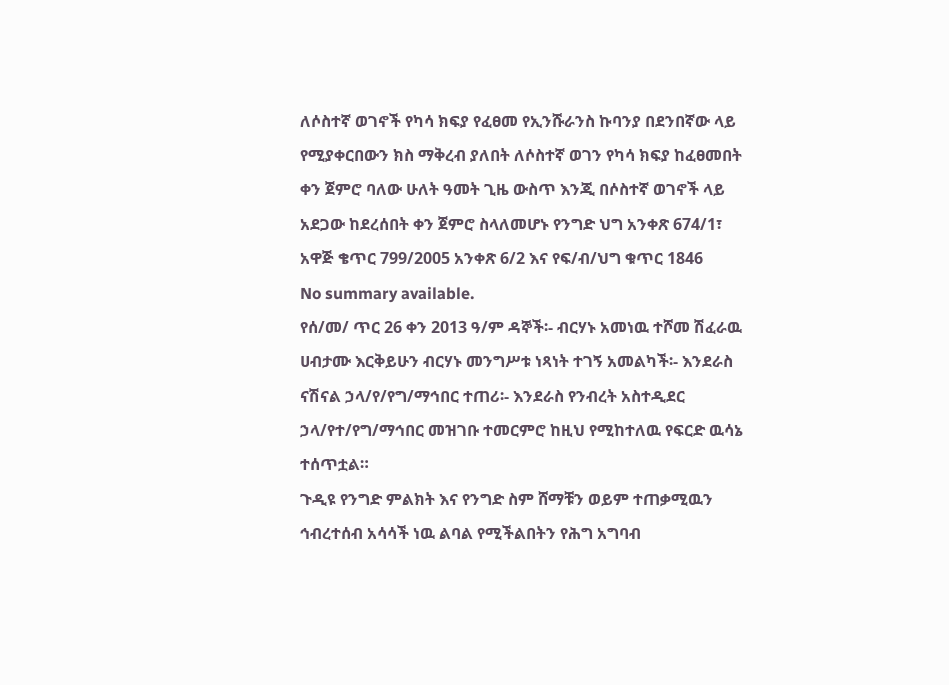ለሶስተኛ ወገኖች የካሳ ክፍያ የፈፀመ የኢንሹራንስ ኩባንያ በደንበኛው ላይ የሚያቀርበውን ክስ ማቅረብ ያለበት ለሶስተኛ ወገን የካሳ ክፍያ ከፈፀመበት ቀን ጀምሮ ባለው ሁለት ዓመት ጊዜ ውስጥ እንጂ በሶስተኛ ወገኖች ላይ አደጋው ከደረሰበት ቀን ጀምሮ ስላለመሆኑ የንግድ ህግ አንቀጽ 674/1፣ አዋጅ ቄጥር 799/2005 አንቀጽ 6/2 እና የፍ/ብ/ህግ ቁጥር 1846
No summary available.
የሰ/መ/ ጥር 26 ቀን 2013 ዓ/ም ዳኞች፡- ብርሃኑ አመነዉ ተሾመ ሽፈራዉ ሀብታሙ እርቅይሁን ብርሃኑ መንግሥቱ ነጻነት ተገኝ አመልካች፡- እንደራስ ናሽናል ኃላ/የ/የግ/ማኅበር ተጠሪ፡- እንደራስ የንብረት አስተዲደር ኃላ/የተ/የግ/ማኅበር መዝገቡ ተመርምሮ ከዚህ የሚከተለዉ የፍርድ ዉሳኔ ተሰጥቷል።
ጉዲዩ የንግድ ምልክት እና የንግድ ስም ሸማቹን ወይም ተጠቃሚዉን ኅብረተሰብ አሳሳች ነዉ ልባል የሚችልበትን የሕግ አግባብ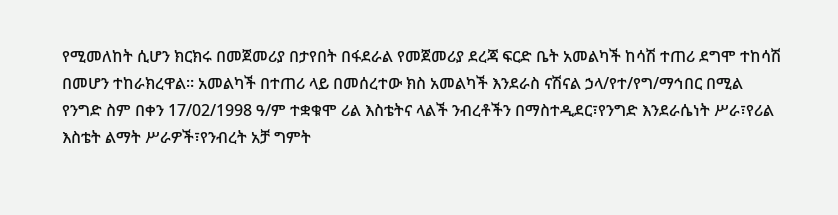የሚመለከት ሲሆን ክርክሩ በመጀመሪያ በታየበት በፋደራል የመጀመሪያ ደረጃ ፍርድ ቤት አመልካች ከሳሽ ተጠሪ ደግሞ ተከሳሽ በመሆን ተከራክረዋል። አመልካች በተጠሪ ላይ በመሰረተው ክስ አመልካች እንደራስ ናሽናል ኃላ/የተ/የግ/ማኅበር በሚል የንግድ ስም በቀን 17/02/1998 ዓ/ም ተቋቁሞ ሪል እስቴትና ላልች ንብረቶችን በማስተዲደር፣የንግድ እንደራሴነት ሥራ፣የሪል እስቴት ልማት ሥራዎች፣የንብረት አቻ ግምት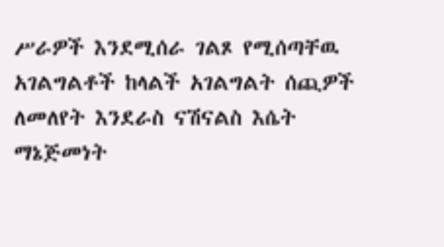ሥራዎች እንደሚሰራ ገልጾ የሚሰጣቸዉ አገልግልቶች ከላልች አገልግልት ሰጪዎች ለመለየት እንደራስ ናሽናልስ እሴት ማኔጅመነት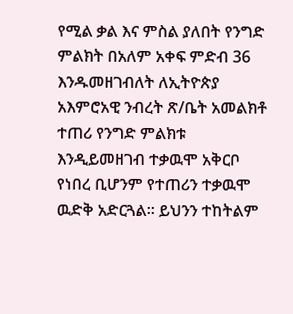የሚል ቃል እና ምስል ያለበት የንግድ ምልክት በአለም አቀፍ ምድብ 36 እንዱመዘገብለት ለኢትዮጵያ አእምሮአዊ ንብረት ጽ/ቤት አመልክቶ ተጠሪ የንግድ ምልክቱ እንዲይመዘገብ ተቃዉሞ አቅርቦ የነበረ ቢሆንም የተጠሪን ተቃዉሞ ዉድቅ አድርጓል። ይህንን ተከትልም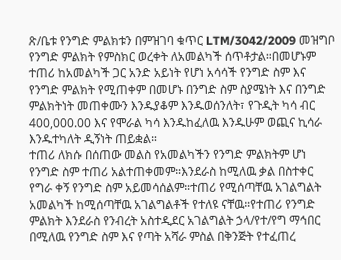ጽ/ቤቱ የንግድ ምልክቱን በምዝገባ ቁጥር LTM/3042/2009 መዝግቦ የንግድ ምልክት የምስክር ወረቀት ለአመልካች ሰጥቶታል።በመሆኑም ተጠሪ ከአመልካች ጋር አንድ አይነት የሆነ አሳሳች የንግድ ስም እና የንግድ ምልክት የሚጠቀም በመሆኑ በንግድ ስም ስያሜነት እና በንግድ ምልክትነት መጠቀሙን እንዱያቆም እንዱወሰንለት፣ የጉዲት ካሳ ብር 400,000.00 እና የሞራል ካሳ እንዱከፈለዉ እንዱሁም ወጪና ኪሳራ እንዱተካለት ዲኝነት ጠይቋል።
ተጠሪ ለክሱ በሰጠው መልስ የአመልካችን የንግድ ምልክትም ሆነ የንግድ ስም ተጠሪ አልተጠቀመም።እንደራስ ከሚለዉ ቃል በስተቀር የግራ ቀኝ የንግድ ስም አይመሳሰልም።ተጠሪ የሚሰጣቸዉ አገልግልት አመልካች ከሚሰጣቸዉ አገልግልቶች የተለዩ ናቸዉ።የተጠሪ የንግድ ምልክት እንደራስ የንብረት አስተዲደር አገልግልት ኃላ/የተ/የግ ማኅበር በሚለዉ የንግድ ስም እና የጣት አሻራ ምስል በቅንጅት የተፈጠረ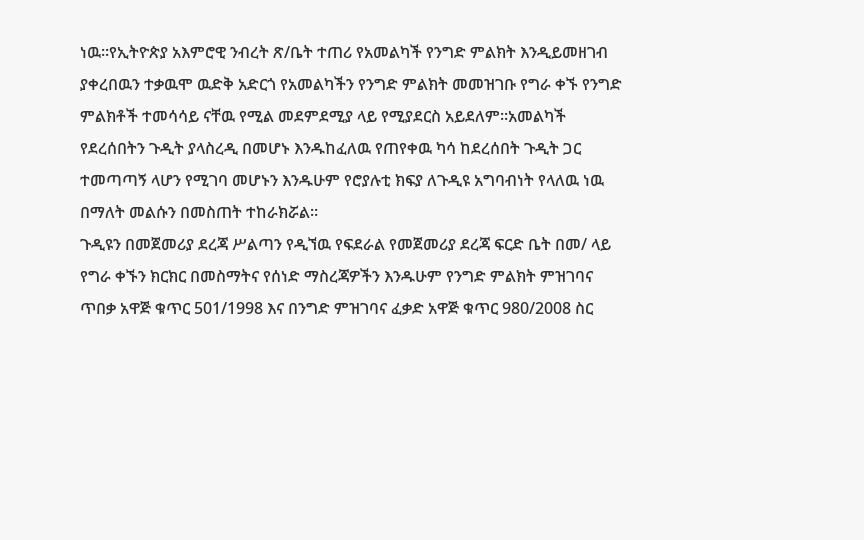ነዉ።የኢትዮጵያ አእምሮዊ ንብረት ጽ/ቤት ተጠሪ የአመልካች የንግድ ምልክት እንዲይመዘገብ ያቀረበዉን ተቃዉሞ ዉድቅ አድርጎ የአመልካችን የንግድ ምልክት መመዝገቡ የግራ ቀኙ የንግድ ምልክቶች ተመሳሳይ ናቸዉ የሚል መደምደሚያ ላይ የሚያደርስ አይደለም።አመልካች የደረሰበትን ጉዲት ያላስረዲ በመሆኑ እንዱከፈለዉ የጠየቀዉ ካሳ ከደረሰበት ጉዲት ጋር ተመጣጣኝ ላሆን የሚገባ መሆኑን እንዱሁም የሮያሉቲ ክፍያ ለጉዲዩ አግባብነት የላለዉ ነዉ በማለት መልሱን በመስጠት ተከራክሯል።
ጉዲዩን በመጀመሪያ ደረጃ ሥልጣን የዲኘዉ የፍደራል የመጀመሪያ ደረጃ ፍርድ ቤት በመ/ ላይ የግራ ቀኙን ክርክር በመስማትና የሰነድ ማስረጃዎችን እንዱሁም የንግድ ምልክት ምዝገባና ጥበቃ አዋጅ ቁጥር 501/1998 እና በንግድ ምዝገባና ፈቃድ አዋጅ ቁጥር 980/2008 ስር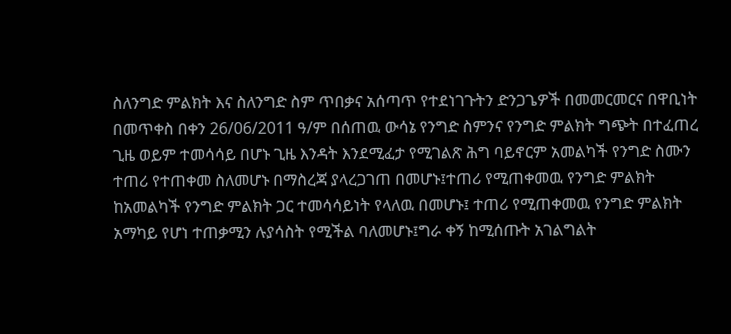ስለንግድ ምልክት እና ስለንግድ ስም ጥበቃና አሰጣጥ የተደነገጉትን ድንጋጌዎች በመመርመርና በዋቢነት በመጥቀስ በቀን 26/06/2011 ዓ/ም በሰጠዉ ውሳኔ የንግድ ስምንና የንግድ ምልክት ግጭት በተፈጠረ ጊዜ ወይም ተመሳሳይ በሆኑ ጊዜ እንዳት እንደሚፈታ የሚገልጽ ሕግ ባይኖርም አመልካች የንግድ ስሙን ተጠሪ የተጠቀመ ስለመሆኑ በማስረጃ ያላረጋገጠ በመሆኑ፤ተጠሪ የሚጠቀመዉ የንግድ ምልክት ከአመልካች የንግድ ምልክት ጋር ተመሳሳይነት የላለዉ በመሆኑ፤ ተጠሪ የሚጠቀመዉ የንግድ ምልክት አማካይ የሆነ ተጠቃሚን ሉያሳስት የሚችል ባለመሆኑ፤ግራ ቀኝ ከሚሰጡት አገልግልት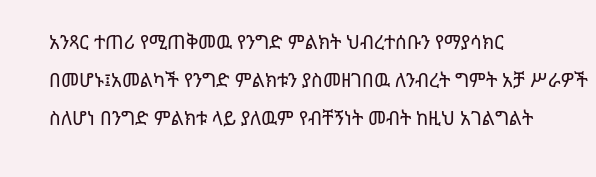አንጻር ተጠሪ የሚጠቅመዉ የንግድ ምልክት ህብረተሰቡን የማያሳክር በመሆኑ፤አመልካች የንግድ ምልክቱን ያስመዘገበዉ ለንብረት ግምት አቻ ሥራዎች ስለሆነ በንግድ ምልክቱ ላይ ያለዉም የብቸኝነት መብት ከዚህ አገልግልት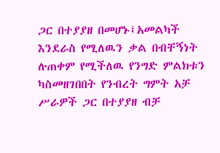ጋር በተያያዘ በመሆኑ፤አመልካች እንደራስ የሚለዉን ቃል በብቸኝነት ሉጠቀም የሚችለዉ የንግድ ምልክቱን ካስመዘገበበት የንብረት ግምት አቻ ሥራዎች ጋር በተያያዘ ብቻ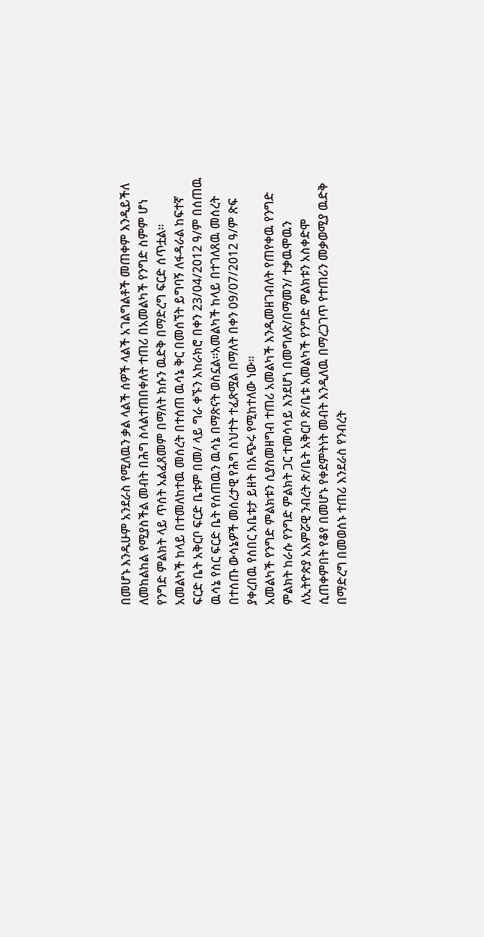በመሆኑ እንዱሁም አንደራስ የሚለዉን ቃል ላልች ሰዎች ላልች አገልግልቶች መጠቀም እንዲይችለ ለመከልከል የሚያስችል መብት በሕግ ስላልተጠበቀለት ተጠሪ በአመልካች የንግድ ስምም ሆነ የንግድ ምልክት ላይ ጥሰት አልፈጸመም በማለት ክሱን ዉድቅ በማድረግ ፍርድ ሰጥቷል።
አመልካች ከላይ በተመለከተዉ መሰረት በተሰጠ ዉሳኔ ቅር በመሰኘት ይግባኝ ለፋዳራል ከፍተኛ ፍርድ ቤት አቅርቦ ፍርድ ቤቱም በመ/ ላይ ግራ ቀኙን አከራክሮ በቀን 23/04/2012 ዓ/ም በሰጠዉ ዉሳኔ የስር ፍርድ ቤት የሰጠዉን ዉሳኔ በማጽናት ወስኗል።አመልካች ከላይ በተገለጸዉ መሰረት በተሰጡ ውሳኔዎች መሰረታዊ የሕግ ስህተት ተፈጽሟል በማለት በቀን 09/07/2012 ዓ/ም ጽፍ ያቀረበዉ የሰበር አቤቱታ ይዘት በአጭሩ የሚከተለው ነው።
አመልካች የንግድ ምልክቱን ሲያስመዘግብ ተጠሪ አመልካች እንዱመዘገብለት የጠየቀዉ የንግድ ምልክት ከራሱ የንግድ ምልክት ጋር ተመሳሳይ እንደሆነ በመግለጽ/በማመን/ ተቃዉሞዉን ለኢትዮጵያ አእምሯዊ ንብረት ጽ/ቤት አቅርቦ ጽ/ቤቱ አመልካች የንግድ ምልክቱን አስቀድሞ ሲጠቀምበት የቆየ በመሆኑ የቀደምትነት መብት እንዲለዉ በማረጋገጥ የተጠሪን መቃወሚያ ዉድቅ በማድረግ በመወሰኑ ተጠሪ እንደራስ የንብረት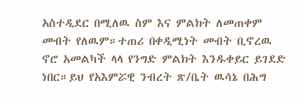አስተዲደር በሚለዉ ስም እና ምልክት ለመጠቀም መብት የለዉም።ተጠሪ በቀዲሚነት መብት ቢኖረዉ ኖሮ አመልካች ላላ የንግድ ምልክት እንዱቀይር ይገደድ ነበር።ይህ የአእምሯዊ ንብረት ጽ/ቤት ዉሳኔ በሕግ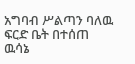አግባብ ሥልጣን ባለዉ ፍርድ ቤት በተሰጠ ዉሳኔ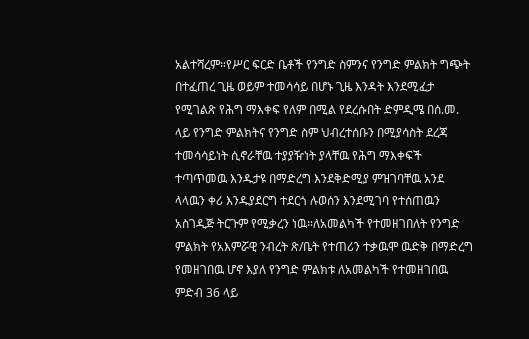አልተሻረም።የሥር ፍርድ ቤቶች የንግድ ስምንና የንግድ ምልክት ግጭት በተፈጠረ ጊዜ ወይም ተመሳሳይ በሆኑ ጊዜ እንዳት እንደሚፈታ የሚገልጽ የሕግ ማእቀፍ የለም በሚል የደረሱበት ድምዲሜ በሰ.መ. ላይ የንግድ ምልክትና የንግድ ስም ህብረተሰቡን በሚያሳስት ደረጃ ተመሳሳይነት ሲኖራቸዉ ተያያዥነት ያላቸዉ የሕግ ማእቀፍች ተጣጥመዉ እንዱታዩ በማድረግ እንደቅድሚያ ምዝገባቸዉ አንደ ላላዉን ቀሪ እንዱያደርግ ተደርጎ ሉወሰን እንደሚገባ የተሰጠዉን አስገዲጅ ትርጉም የሚቃረን ነዉ።ለአመልካች የተመዘገበለት የንግድ ምልክት የአእምሯዊ ንብረት ጽ/ቤት የተጠሪን ተቃዉሞ ዉድቅ በማድረግ የመዘገበዉ ሆኖ እያለ የንግድ ምልክቱ ለአመልካች የተመዘገበዉ ምድብ 36 ላይ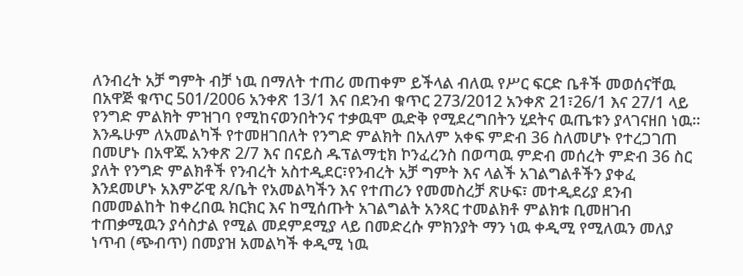ለንብረት አቻ ግምት ብቻ ነዉ በማለት ተጠሪ መጠቀም ይችላል ብለዉ የሥር ፍርድ ቤቶች መወሰናቸዉ በአዋጅ ቁጥር 501/2006 አንቀጽ 13/1 እና በደንብ ቁጥር 273/2012 አንቀጽ 21፣26/1 እና 27/1 ላይ የንግድ ምልክት ምዝገባ የሚከናወንበትንና ተቃዉሞ ዉድቅ የሚደረግበትን ሂደትና ዉጤቱን ያላገናዘበ ነዉ።
እንዱሁም ለአመልካች የተመዘገበለት የንግድ ምልክት በአለም አቀፍ ምድብ 36 ስለመሆኑ የተረጋገጠ በመሆኑ በአዋጁ አንቀጽ 2/7 እና በናይስ ዱፕልማቲክ ኮንፈረንስ በወጣዉ ምድብ መሰረት ምድብ 36 ስር ያለት የንግድ ምልክቶች የንብረት አስተዲደር፣የንብረት አቻ ግምት እና ላልች አገልግልቶችን ያቀፈ እንደመሆኑ አእምሯዊ ጸ/ቤት የአመልካችን እና የተጠሪን የመመስረቻ ጽሁፍ፣ መተዲደሪያ ደንብ በመመልከት ከቀረበዉ ክርክር እና ከሚሰጡት አገልግልት አንጻር ተመልክቶ ምልክቱ ቢመዘገብ ተጠቃሚዉን ያሳስታል የሚል መደምደሚያ ላይ በመድረሱ ምክንያት ማን ነዉ ቀዲሚ የሚለዉን መለያ ነጥብ (ጭብጥ) በመያዝ አመልካች ቀዲሚ ነዉ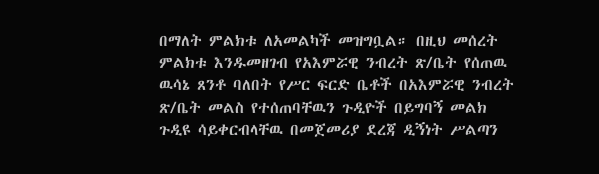በማለት ምልክቱ ለአመልካች መዝግቧል። በዚህ መሰረት ምልክቱ እንዱመዘገብ የአእምሯዊ ንብረት ጽ/ቤት የሰጠዉ ዉሳኔ ጸንቶ ባለበት የሥር ፍርድ ቤቶች በአእምሯዊ ንብረት ጽ/ቤት መልስ የተሰጠባቸዉን ጉዲዮች በይግባኝ መልክ ጉዲዩ ሳይቀርብላቸዉ በመጀመሪያ ደረጃ ዲኝነት ሥልጣን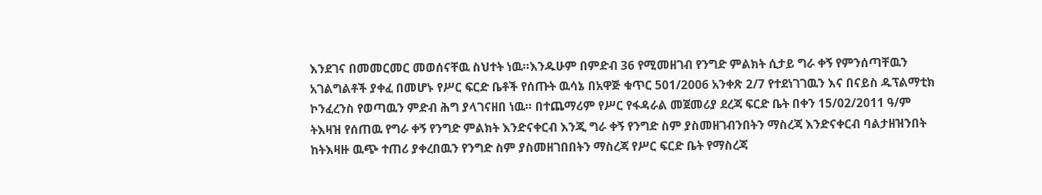እንደገና በመመርመር መወሰናቸዉ ስህተት ነዉ።እንዱሁም በምድብ 36 የሚመዘገብ የንግድ ምልክት ሲታይ ግራ ቀኝ የምንሰጣቸዉን አገልግልቶች ያቀፈ በመሆኑ የሥር ፍርድ ቤቶች የሰጡት ዉሳኔ በአዋጅ ቁጥር 501/2006 አንቀጽ 2/7 የተደነገገዉን እና በናይስ ዱፕልማቲክ ኮንፈረንስ የወጣዉን ምድብ ሕግ ያላገናዘበ ነዉ። በተጨማሪም የሥር የፋዳራል መጀመሪያ ደረጃ ፍርድ ቤት በቀን 15/02/2011 ዓ/ም ትእዛዝ የሰጠዉ የግራ ቀኝ የንግድ ምልክት እንድናቀርብ እንጂ ግራ ቀኝ የንግድ ስም ያስመዘገብንበትን ማስረጃ እንድናቀርብ ባልታዘዝንበት ከትእዛዙ ዉጭ ተጠሪ ያቀረበዉን የንግድ ስም ያስመዘገበበትን ማስረጃ የሥር ፍርድ ቤት የማስረጃ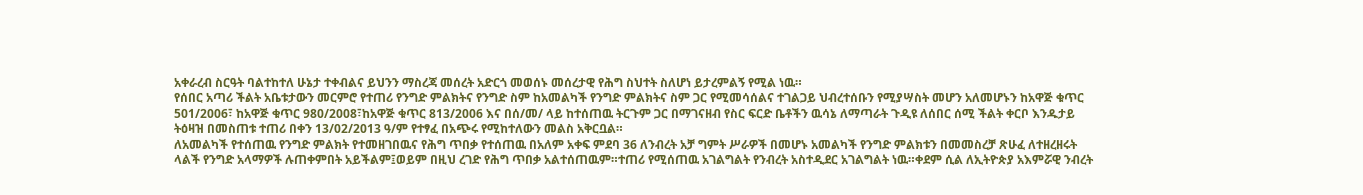አቀራረብ ስርዓት ባልተከተለ ሁኔታ ተቀብልና ይህንን ማስረጃ መሰረት አድርጎ መወሰኑ መሰረታዊ የሕግ ስህተት ስለሆነ ይታረምልኝ የሚል ነዉ።
የሰበር አጣሪ ችልት አቤቱታውን መርምሮ የተጠሪ የንግድ ምልክትና የንግድ ስም ከአመልካች የንግድ ምልክትና ስም ጋር የሚመሳሰልና ተገልጋይ ህብረተሰቡን የሚያሣስት መሆን አለመሆኑን ከአዋጅ ቁጥር 501/2006፣ ከአዋጅ ቁጥር 980/2008፣ከአዋጅ ቁጥር 813/2006 እና በሰ/መ/ ላይ ከተሰጠዉ ትርጉም ጋር በማገናዘብ የስር ፍርድ ቤቶችን ዉሳኔ ለማጣራት ጉዲዩ ለሰበር ሰሚ ችልት ቀርቦ እንዱታይ ትዕዛዝ በመስጠቱ ተጠሪ በቀን 13/02/2013 ዓ/ም የተፃፈ በአጭሩ የሚከተለውን መልስ አቅርቧል።
ለአመልካች የተሰጠዉ የንግድ ምልክት የተመዘገበዉና የሕግ ጥበቃ የተሰጠዉ በአለም አቀፍ ምደባ 36 ለንብረት አቻ ግምት ሥራዎች በመሆኑ አመልካች የንግድ ምልክቱን በመመስረቻ ጽሁፈ ለተዘረዘሩት ላልች የንግድ አላማዎች ሉጠቀምበት አይችልም፤ወይም በዚህ ረገድ የሕግ ጥበቃ አልተሰጠዉም።ተጠሪ የሚሰጠዉ አገልግልት የንብረት አስተዲደር አገልግልት ነዉ።ቀደም ሲል ለኢትዮጵያ አእምሯዊ ንብረት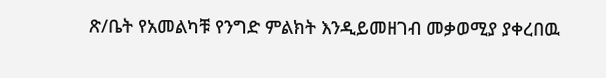ጽ/ቤት የአመልካቹ የንግድ ምልክት እንዲይመዘገብ መቃወሚያ ያቀረበዉ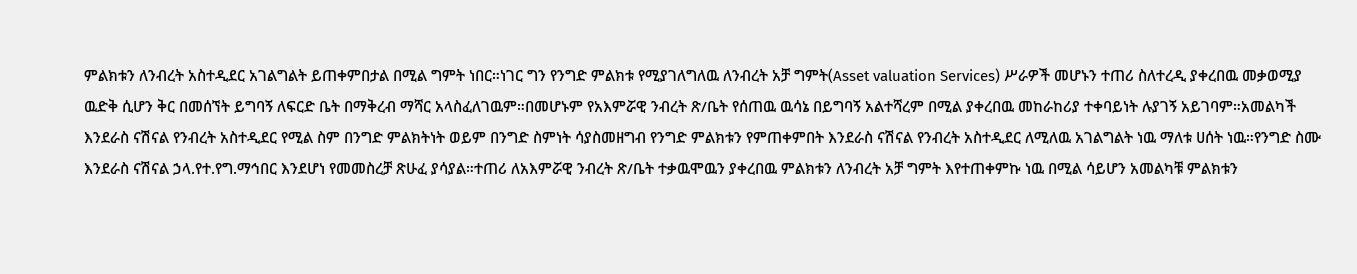ምልክቱን ለንብረት አስተዲደር አገልግልት ይጠቀምበታል በሚል ግምት ነበር።ነገር ግን የንግድ ምልክቱ የሚያገለግለዉ ለንብረት አቻ ግምት(Asset valuation Services) ሥራዎች መሆኑን ተጠሪ ስለተረዲ ያቀረበዉ መቃወሚያ ዉድቅ ሲሆን ቅር በመሰኘት ይግባኝ ለፍርድ ቤት በማቅረብ ማሻር አላስፈለገዉም።በመሆኑም የአእምሯዊ ንብረት ጽ/ቤት የሰጠዉ ዉሳኔ በይግባኝ አልተሻረም በሚል ያቀረበዉ መከራከሪያ ተቀባይነት ሉያገኝ አይገባም።አመልካች እንደራስ ናሽናል የንብረት አስተዲደር የሚል ስም በንግድ ምልክትነት ወይም በንግድ ስምነት ሳያስመዘግብ የንግድ ምልክቱን የምጠቀምበት እንደራስ ናሽናል የንብረት አስተዲደር ለሚለዉ አገልግልት ነዉ ማለቱ ሀሰት ነዉ።የንግድ ስሙ እንደራስ ናሽናል ኃላ.የተ.የግ.ማኅበር እንደሆነ የመመስረቻ ጽሁፈ ያሳያል።ተጠሪ ለአእምሯዊ ንብረት ጽ/ቤት ተቃዉሞዉን ያቀረበዉ ምልክቱን ለንብረት አቻ ግምት እየተጠቀምኩ ነዉ በሚል ሳይሆን አመልካቹ ምልክቱን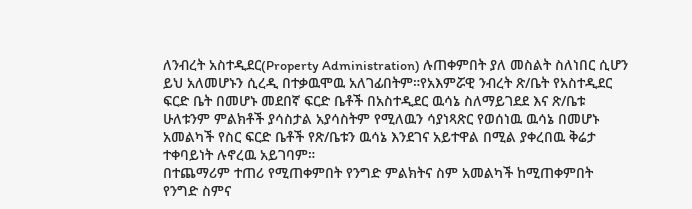ለንብረት አስተዲደር(Property Administration) ሉጠቀምበት ያለ መስልት ስለነበር ሲሆን ይህ አለመሆኑን ሲረዲ በተቃዉሞዉ አለገፊበትም።የአእምሯዊ ንብረት ጽ/ቤት የአስተዲደር ፍርድ ቤት በመሆኑ መደበኛ ፍርድ ቤቶች በአስተዲደር ዉሳኔ ስለማይገደደ እና ጽ/ቤቱ ሁለቱንም ምልክቶች ያሳስታል አያሳስትም የሚለዉን ሳያነጻጽር የወሰነዉ ዉሳኔ በመሆኑ አመልካች የስር ፍርድ ቤቶች የጽ/ቤቱን ዉሳኔ እንደገና አይተዋል በሚል ያቀረበዉ ቅሬታ ተቀባይነት ሉኖረዉ አይገባም።
በተጨማሪም ተጠሪ የሚጠቀምበት የንግድ ምልክትና ስም አመልካች ከሚጠቀምበት የንግድ ስምና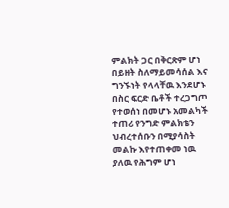ምልክት ጋር በቅርጽም ሆነ በይዘት ስለማይመሳሰል እና ግንኙነት የላላቸዉ እንደሆኑ በስር ፍርድ ቤቶች ተረጋግጦ የተወሰነ በመሆኑ አመልካች ተጠሪ የንግድ ምልክቴን ህብረተሰቡን በሚያሳስት መልኩ እየተጠቀመ ነዉ ያለዉ የሕግም ሆነ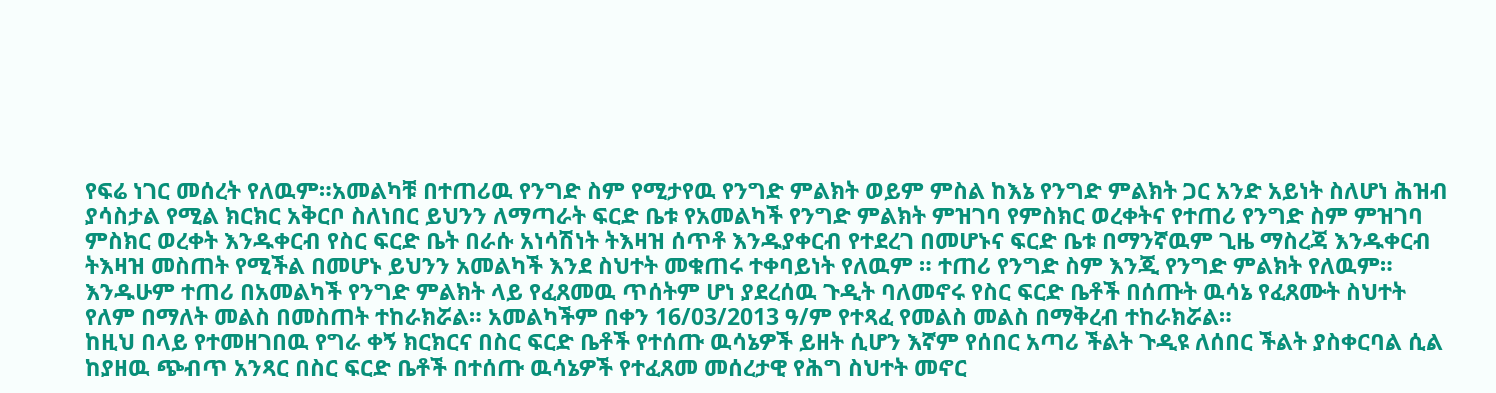የፍሬ ነገር መሰረት የለዉም።አመልካቹ በተጠሪዉ የንግድ ስም የሚታየዉ የንግድ ምልክት ወይም ምስል ከእኔ የንግድ ምልክት ጋር አንድ አይነት ስለሆነ ሕዝብ ያሳስታል የሚል ክርክር አቅርቦ ስለነበር ይህንን ለማጣራት ፍርድ ቤቱ የአመልካች የንግድ ምልክት ምዝገባ የምስክር ወረቀትና የተጠሪ የንግድ ስም ምዝገባ ምስክር ወረቀት እንዱቀርብ የስር ፍርድ ቤት በራሱ አነሳሽነት ትእዛዝ ሰጥቶ እንዱያቀርብ የተደረገ በመሆኑና ፍርድ ቤቱ በማንኛዉም ጊዜ ማስረጃ እንዱቀርብ ትእዛዝ መስጠት የሚችል በመሆኑ ይህንን አመልካች እንደ ስህተት መቁጠሩ ተቀባይነት የለዉም ። ተጠሪ የንግድ ስም እንጂ የንግድ ምልክት የለዉም። እንዱሁም ተጠሪ በአመልካች የንግድ ምልክት ላይ የፈጸመዉ ጥሰትም ሆነ ያደረሰዉ ጉዲት ባለመኖሩ የስር ፍርድ ቤቶች በሰጡት ዉሳኔ የፈጸሙት ስህተት የለም በማለት መልስ በመስጠት ተከራክሯል። አመልካችም በቀን 16/03/2013 ዓ/ም የተጻፈ የመልስ መልስ በማቅረብ ተከራክሯል።
ከዚህ በላይ የተመዘገበዉ የግራ ቀኝ ክርክርና በስር ፍርድ ቤቶች የተሰጡ ዉሳኔዎች ይዘት ሲሆን እኛም የሰበር አጣሪ ችልት ጉዲዩ ለሰበር ችልት ያስቀርባል ሲል ከያዘዉ ጭብጥ አንጻር በስር ፍርድ ቤቶች በተሰጡ ዉሳኔዎች የተፈጸመ መሰረታዊ የሕግ ስህተት መኖር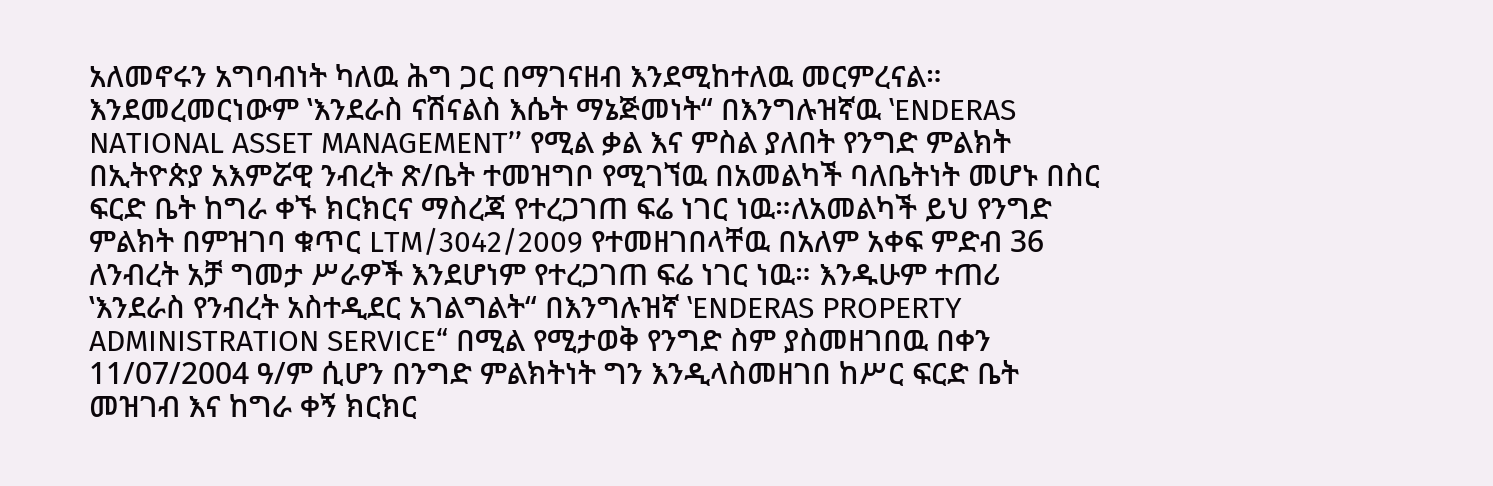አለመኖሩን አግባብነት ካለዉ ሕግ ጋር በማገናዘብ እንደሚከተለዉ መርምረናል።
እንደመረመርነውም ‛እንደራስ ናሽናልስ እሴት ማኔጅመነት“ በእንግሉዝኛዉ ‛ENDERAS NATIONAL ASSET MANAGEMENT’’ የሚል ቃል እና ምስል ያለበት የንግድ ምልክት በኢትዮጵያ አእምሯዊ ንብረት ጽ/ቤት ተመዝግቦ የሚገኘዉ በአመልካች ባለቤትነት መሆኑ በስር ፍርድ ቤት ከግራ ቀኙ ክርክርና ማስረጃ የተረጋገጠ ፍሬ ነገር ነዉ።ለአመልካች ይህ የንግድ ምልክት በምዝገባ ቁጥር LTM/3042/2009 የተመዘገበላቸዉ በአለም አቀፍ ምድብ 36 ለንብረት አቻ ግመታ ሥራዎች እንደሆነም የተረጋገጠ ፍሬ ነገር ነዉ። እንዱሁም ተጠሪ ‛እንደራስ የንብረት አስተዲደር አገልግልት“ በእንግሉዝኛ ‛ENDERAS PROPERTY ADMINISTRATION SERVICE“ በሚል የሚታወቅ የንግድ ስም ያስመዘገበዉ በቀን 11/07/2004 ዓ/ም ሲሆን በንግድ ምልክትነት ግን እንዲላስመዘገበ ከሥር ፍርድ ቤት መዝገብ እና ከግራ ቀኝ ክርክር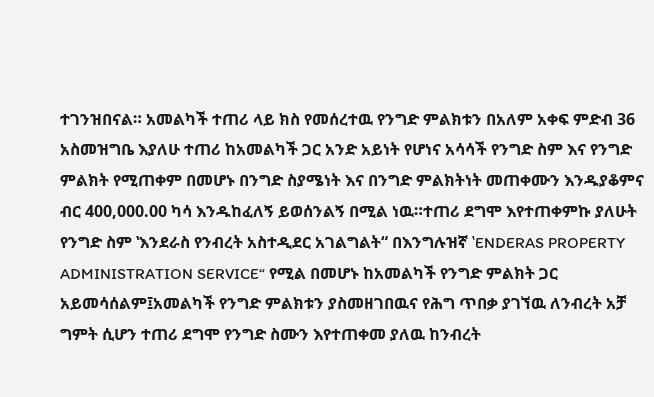ተገንዝበናል። አመልካች ተጠሪ ላይ ክስ የመሰረተዉ የንግድ ምልክቱን በአለም አቀፍ ምድብ 36 አስመዝግቤ እያለሁ ተጠሪ ከአመልካች ጋር አንድ አይነት የሆነና አሳሳች የንግድ ስም እና የንግድ ምልክት የሚጠቀም በመሆኑ በንግድ ስያሜነት እና በንግድ ምልክትነት መጠቀሙን እንዱያቆምና ብር 400,000.00 ካሳ እንዱከፈለኝ ይወሰንልኝ በሚል ነዉ።ተጠሪ ደግሞ እየተጠቀምኩ ያለሁት የንግድ ስም ‛እንደራስ የንብረት አስተዲደር አገልግልት“ በእንግሉዝኛ ‛ENDERAS PROPERTY ADMINISTRATION SERVICE“ የሚል በመሆኑ ከአመልካች የንግድ ምልክት ጋር አይመሳሰልም፤አመልካች የንግድ ምልክቱን ያስመዘገበዉና የሕግ ጥበቃ ያገኘዉ ለንብረት አቻ ግምት ሲሆን ተጠሪ ደግሞ የንግድ ስሙን እየተጠቀመ ያለዉ ከንብረት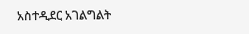አስተዲደር አገልግልት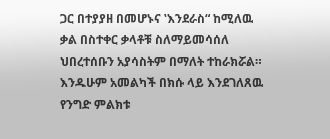ጋር በተያያዘ በመሆኑና ‛እንደራስ“ ከሚለዉ ቃል በስተቀር ቃላቶቹ ስለማይመሳሰለ ህበረተሰቡን አያሳስትም በማለት ተከራክሯል።
እንዱሁም አመልካች በክሱ ላይ እንደገለጸዉ የንግድ ምልክቱ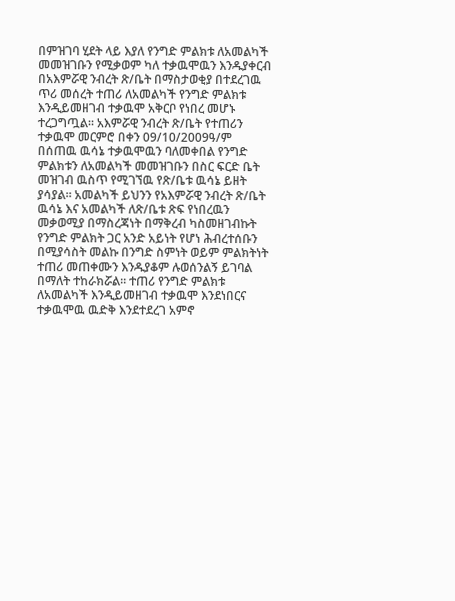በምዝገባ ሂደት ላይ እያለ የንግድ ምልክቱ ለአመልካች መመዝገቡን የሚቃወም ካለ ተቃዉሞዉን እንዱያቀርብ በአእምሯዊ ንብረት ጽ/ቤት በማስታወቂያ በተደረገዉ ጥሪ መሰረት ተጠሪ ለአመልካች የንግድ ምልክቱ እንዲይመዘገብ ተቃዉሞ አቅርቦ የነበረ መሆኑ ተረጋግጧል። አእምሯዊ ንብረት ጽ/ቤት የተጠሪን ተቃዉሞ መርምሮ በቀን 09/10/2009ዓ/ም በሰጠዉ ዉሳኔ ተቃዉሞዉን ባለመቀበል የንግድ ምልክቱን ለአመልካች መመዝገቡን በስር ፍርድ ቤት መዝገብ ዉስጥ የሚገኘዉ የጽ/ቤቱ ዉሳኔ ይዘት ያሳያል። አመልካች ይህንን የአእምሯዊ ንብረት ጽ/ቤት ዉሳኔ እና አመልካች ለጽ/ቤቱ ጽፍ የነበረዉን መቃወሚያ በማስረጃነት በማቅረብ ካስመዘገብኩት የንግድ ምልክት ጋር አንድ አይነት የሆነ ሕብረተሰቡን በሚያሳስት መልኩ በንግድ ስምነት ወይም ምልክትነት ተጠሪ መጠቀሙን እንዱያቆም ሉወሰንልኝ ይገባል በማለት ተከራክሯል። ተጠሪ የንግድ ምልክቱ ለአመልካች እንዲይመዘገብ ተቃዉሞ እንደነበርና ተቃዉሞዉ ዉድቅ እንደተደረገ አምኖ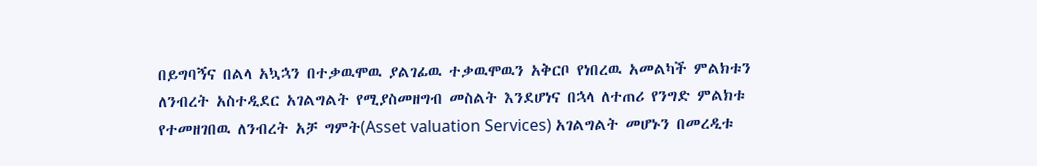በይግባኝና በልላ አኳኋን በተቃዉሞዉ ያልገፊዉ ተቃዉሞዉን አቅርቦ የነበረዉ አመልካች ምልክቱን ለንብረት አስተዲደር አገልግልት የሚያስመዘግብ መስልት እንደሆነና በኋላ ለተጠሪ የንግድ ምልክቱ የተመዘገበዉ ለንብረት አቻ ግምት(Asset valuation Services) አገልግልት መሆኑን በመረዲቱ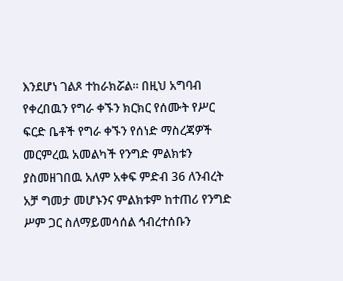እንደሆነ ገልጾ ተከራክሯል። በዚህ አግባብ የቀረበዉን የግራ ቀኙን ክርክር የሰሙት የሥር ፍርድ ቤቶች የግራ ቀኙን የሰነድ ማስረጃዎች መርምረዉ አመልካች የንግድ ምልክቱን ያስመዘገበዉ አለም አቀፍ ምድብ 36 ለንብረት አቻ ግመታ መሆኑንና ምልክቱም ከተጠሪ የንግድ ሥም ጋር ስለማይመሳሰል ኅብረተሰቡን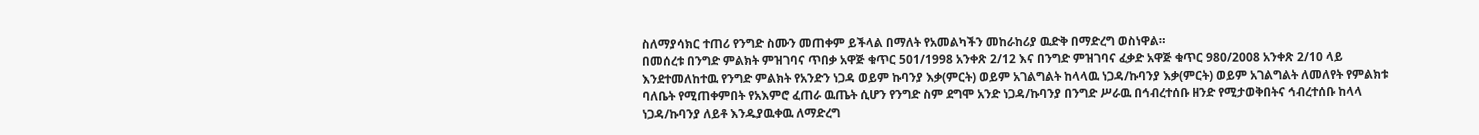ስለማያሳክር ተጠሪ የንግድ ስሙን መጠቀም ይችላል በማለት የአመልካችን መከራከሪያ ዉድቅ በማድረግ ወስነዋል።
በመሰረቱ በንግድ ምልክት ምዝገባና ጥበቃ አዋጅ ቁጥር 501/1998 አንቀጽ 2/12 እና በንግድ ምዝገባና ፈቃድ አዋጅ ቁጥር 980/2008 አንቀጽ 2/10 ላይ እንደተመለከተዉ የንግድ ምልክት የአንድን ነጋዳ ወይም ኩባንያ እቃ(ምርት) ወይም አገልግልት ከላላዉ ነጋዳ/ኩባንያ እቃ(ምርት) ወይም አገልግልት ለመለየት የምልክቱ ባለቤት የሚጠቀምበት የአእምሮ ፈጠራ ዉጤት ሲሆን የንግድ ስም ደግሞ አንድ ነጋዳ/ኩባንያ በንግድ ሥራዉ በኅብረተሰቡ ዘንድ የሚታወቅበትና ኅብረተሰቡ ከላላ ነጋዳ/ኩባንያ ለይቶ እንዱያዉቀዉ ለማድረግ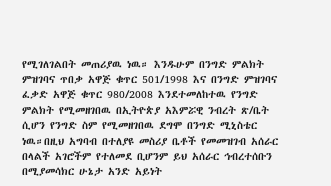የሚገለገልበት መጠሪያዉ ነዉ። እንዱሁም በንግድ ምልክት ምዝገባና ጥበቃ አዋጅ ቁጥር 501/1998 እና በንግድ ምዝገባና ፈቃድ አዋጅ ቁጥር 980/2008 እንደተመለከተዉ የንግድ ምልክት የሚመዘገበዉ በኢትዮጵያ አእምሯዊ ንብረት ጽ/ቤት ሲሆን የንግድ ስም የሚመዘገበዉ ደግሞ በንግድ ሚኒስቴር ነዉ።በዚህ አግባብ በተለያዩ መስሪያ ቤቶች የመመዝገብ አሰራር በላልች አገሮችም የተለመደ ቢሆንም ይህ አሰራር ኅብረተሰቡን በሚያመሳክር ሁኔታ አንድ አይነት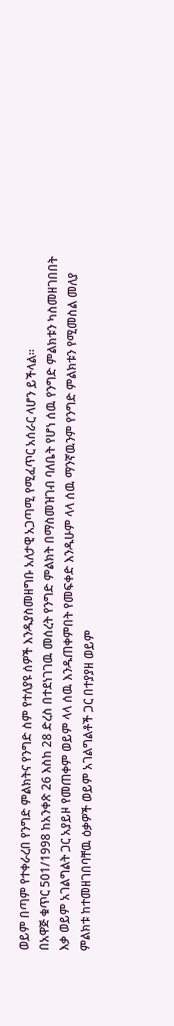ወይም በጣም የተቀራረበ የንግድ ምልክትና የንግድ ስም የተለያዩ ሰዎች እንዱያስመዘግቡ አለታዊ አጋጣሚ የሚፈጥር አሰራር ላሆን ይችላል።
በአዋጅ ቁጥር 501/1998 ከአንቀጽ 26 እስከ 28 ድረስ በተደነገገዉ መሰረት የንግድ ምልክት በማስመዝገብ ባለቤት የሆነ ሰዉ የንግድ ምልክቱን ካስመዘገበበት እቃ ወይም አገልግልት ጋር አያይዞ የመጠቀም ወይም ላላ ሰዉ እንዱጠቀምበት የመፍቀድ እንዱሁም ላላ ሰዉ ማንኛዉንም የንግድ ምልክቱን የሚመስል መለያ ምልክቱ ከተመዘገበባቸዉ ዕቃዎች ወይም አገልግልቶች ጋር በተያያዘ ወይም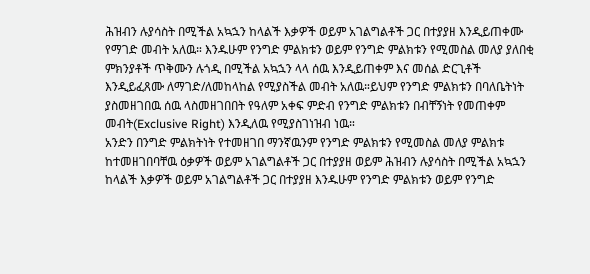ሕዝብን ሉያሳስት በሚችል አኳኋን ከላልች እቃዎች ወይም አገልግልቶች ጋር በተያያዘ እንዲይጠቀሙ የማገድ መብት አለዉ። እንዱሁም የንግድ ምልክቱን ወይም የንግድ ምልክቱን የሚመስል መለያ ያለበቂ ምክንያቶች ጥቅሙን ሉጎዲ በሚችል አኳኋን ላላ ሰዉ እንዲይጠቀም እና መሰል ድርጊቶች እንዲይፈጸሙ ለማገድ/ለመከላከል የሚያስችል መብት አለዉ።ይህም የንግድ ምልክቱን በባለቤትነት ያስመዘገበዉ ሰዉ ላስመዘገበበት የዓለም አቀፍ ምድብ የንግድ ምልክቱን በብቸኝነት የመጠቀም መብት(Exclusive Right) እንዲለዉ የሚያስገነዝብ ነዉ።
አንድን በንግድ ምልክትነት የተመዘገበ ማንኛዉንም የንግድ ምልክቱን የሚመስል መለያ ምልክቱ ከተመዘገበባቸዉ ዕቃዎች ወይም አገልግልቶች ጋር በተያያዘ ወይም ሕዝብን ሉያሳስት በሚችል አኳኋን ከላልች እቃዎች ወይም አገልግልቶች ጋር በተያያዘ እንዱሁም የንግድ ምልክቱን ወይም የንግድ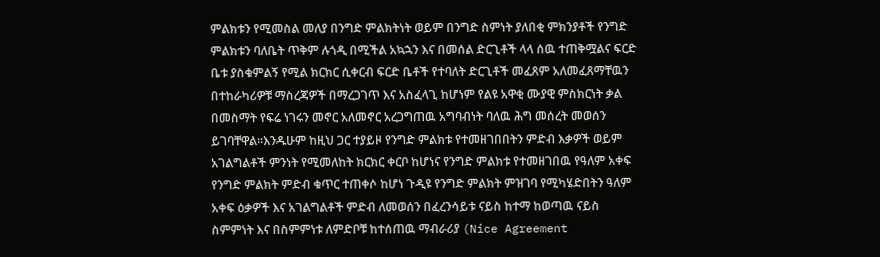ምልክቱን የሚመስል መለያ በንግድ ምልክትነት ወይም በንግድ ስምነት ያለበቂ ምክንያቶች የንግድ ምልክቱን ባለቤት ጥቅም ሉጎዲ በሚችል አኳኋን እና በመሰል ድርጊቶች ላላ ሰዉ ተጠቅሟልና ፍርድ ቤቱ ያስቁምልኝ የሚል ክርክር ሲቀርብ ፍርድ ቤቶች የተባለት ድርጊቶች መፈጸም አለመፈጸማቸዉን በተከራካሪዎቹ ማስረጃዎች በማረጋገጥ እና አስፈላጊ ከሆነም የልዩ አዋቂ ሙያዊ ምስክርነት ቃል በመስማት የፍሬ ነገሩን መኖር አለመኖር አረጋግጠዉ አግባብነት ባለዉ ሕግ መሰረት መወሰን ይገባቸዋል።እንዱሁም ከዚህ ጋር ተያይዞ የንግድ ምልክቱ የተመዘገበበትን ምድብ እቃዎች ወይም አገልግልቶች ምንነት የሚመለከት ክርክር ቀርቦ ከሆነና የንግድ ምልክቱ የተመዘገበዉ የዓለም አቀፍ የንግድ ምልክት ምድብ ቁጥር ተጠቀሶ ከሆነ ጉዲዩ የንግድ ምልክት ምዝገባ የሚካሄድበትን ዓለም አቀፍ ዕቃዎች እና አገልግልቶች ምድብ ለመወሰን በፈረንሳይቱ ናይስ ከተማ ከወጣዉ ናይስ ስምምነት እና በስምምነቱ ለምድቦቹ ከተሰጠዉ ማብራሪያ (Nice Agreement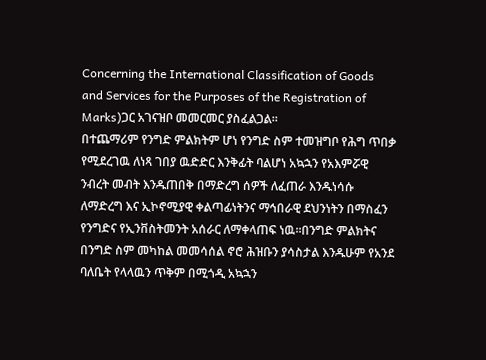Concerning the International Classification of Goods and Services for the Purposes of the Registration of Marks)ጋር አገናዝቦ መመርመር ያስፈልጋል።
በተጨማሪም የንግድ ምልክትም ሆነ የንግድ ስም ተመዝግቦ የሕግ ጥበቃ የሚደረገዉ ለነጻ ገበያ ዉድድር እንቅፊት ባልሆነ አኳኋን የአእምሯዊ ንብረት መብት እንዱጠበቅ በማድረግ ሰዎች ለፈጠራ እንዱነሳሱ ለማድረግ እና ኢኮኖሚያዊ ቀልጣፊነትንና ማኅበራዊ ደህንነትን በማስፈን የንግድና የኢንቨስትመንት አሰራር ለማቀላጠፍ ነዉ።በንግድ ምልክትና በንግድ ስም መካከል መመሳሰል ኖሮ ሕዝቡን ያሳስታል እንዱሁም የአንደ ባለቤት የላላዉን ጥቅም በሚጎዲ አኳኋን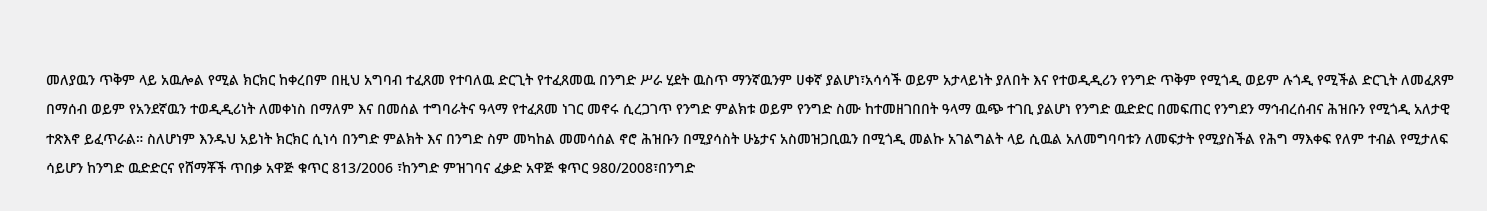መለያዉን ጥቅም ላይ አዉሎል የሚል ክርክር ከቀረበም በዚህ አግባብ ተፈጸመ የተባለዉ ድርጊት የተፈጸመዉ በንግድ ሥራ ሂደት ዉስጥ ማንኛዉንም ሀቀኛ ያልሆነ፣አሳሳች ወይም አታላይነት ያለበት እና የተወዲዲሪን የንግድ ጥቅም የሚጎዲ ወይም ሉጎዲ የሚችል ድርጊት ለመፈጸም በማሰብ ወይም የአንደኛዉን ተወዲዲሪነት ለመቀነስ በማለም እና በመሰል ተግባራትና ዓላማ የተፈጸመ ነገር መኖሩ ሲረጋገጥ የንግድ ምልክቱ ወይም የንግድ ስሙ ከተመዘገበበት ዓላማ ዉጭ ተገቢ ያልሆነ የንግድ ዉድድር በመፍጠር የንግደን ማኅብረሰብና ሕዝቡን የሚጎዲ አለታዊ ተጽእኖ ይፈጥራል። ስለሆነም እንዱህ አይነት ክርክር ሲነሳ በንግድ ምልክት እና በንግድ ስም መካከል መመሳሰል ኖሮ ሕዝቡን በሚያሳስት ሁኔታና አስመዝጋቢዉን በሚጎዲ መልኩ አገልግልት ላይ ሲዉል አለመግባባቱን ለመፍታት የሚያስችል የሕግ ማእቀፍ የለም ተብል የሚታለፍ ሳይሆን ከንግድ ዉድድርና የሸማቾች ጥበቃ አዋጅ ቁጥር 813/2006 ፣ከንግድ ምዝገባና ፈቃድ አዋጅ ቁጥር 980/2008፣በንግድ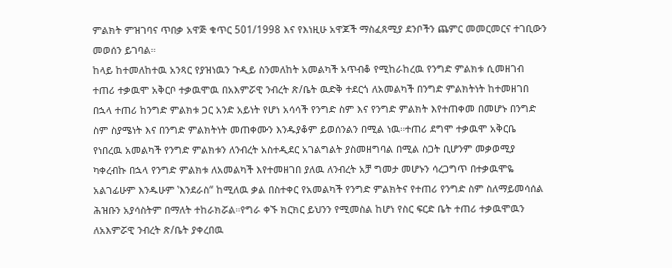ምልክት ምዝገባና ጥበቃ አዋጅ ቁጥር 501/1998 እና የእነዚሁ አዋጆች ማስፈጸሚያ ደንቦችን ጨምር መመርመርና ተገቢውን መወሰን ይገባል።
ከላይ ከተመለከተዉ አንጻር የያዝነዉን ጉዲይ ስንመለከት አመልካች አጥብቆ የሚከራከረዉ የንግድ ምልክቱ ሲመዘገብ ተጠሪ ተቃዉሞ አቅርቦ ተቃዉሞዉ በአእምሯዊ ንብረት ጽ/ቤት ዉድቅ ተደርጎ ለአመልካች በንግድ ምልክትነት ከተመዘገበ በኋላ ተጠሪ ከንግድ ምልክቱ ጋር አንድ አይነት የሆነ አሳሳች የንግድ ስም እና የንግድ ምልክት እየተጠቀመ በመሆኑ በንግድ ስም ስያሜነት እና በንግድ ምልክትነት መጠቀሙን እንዱያቆም ይወሰንልን በሚል ነዉ።ተጠሪ ደግሞ ተቃዉሞ አቅርቤ የነበረዉ አመልካች የንግድ ምልክቱን ለንብረት አስተዲደር አገልግልት ያስመዘግባል በሚል ስጋት ቢሆንም መቃወሚያ ካቀረብኩ በኋላ የንግድ ምልክቱ ለአመልካች እየተመዘገበ ያለዉ ለንብረት አቻ ግመታ መሆኑን ሳረጋግጥ በተቃዉሞዬ አልገፊሁም እንዱሁም ‛እንደራስ“ ከሚለዉ ቃል በስተቀር የአመልካች የንግድ ምልክትና የተጠሪ የንግድ ስም ስለማይመሳሰል ሕዝቡን አያሳስትም በማለት ተከራክሯል።የግራ ቀኙ ክርክር ይህንን የሚመስል ከሆነ የስር ፍርድ ቤት ተጠሪ ተቃዉሞዉን ለአእምሯዊ ንብረት ጽ/ቤት ያቀረበዉ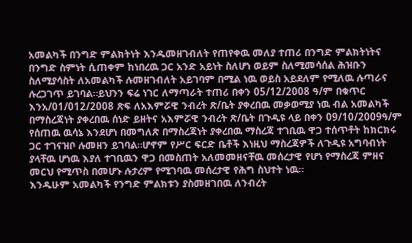አመልካች በንግድ ምልክትነት እንዱመዘገብለት የጠየቀዉ መለያ ተጠሪ በንግድ ምልክትነትና በንግድ ስምነት ሲጠቀም ከነበረዉ ጋር አንድ አይነት ስለሆነ ወይም ስለሚመሳሰል ሕዝቡን ስለሚያሳስት ለአመልካች ሉመዘገብለት አይገባም በሚል ነዉ ወይስ አይደለም የሚለዉ ሉጣራና ሉረጋገጥ ይገባል።ይህንን ፍሬ ነገር ለማጣራት ተጠሪ በቀን 05/12/2008 ዓ/ም በቁጥር እንአ/01/012/2008 ጽፍ ለአእምሯዊ ንብረት ጽ/ቤት ያቀረበዉ መቃወሚያ ነዉ ብል አመልካች በማስረጃነት ያቀረበዉ ሰነድ ይዘትና አእምሯዊ ንብረት ጽ/ቤት በጉዲዩ ላይ በቀን 09/10/2009ዓ/ም የሰጠዉ ዉሳኔ እንደሆነ በመግለጽ በማስረጃነት ያቀረበዉ ማስረጃ ተገቢዉ ዋጋ ተሰጥቶት ከክርክሩ ጋር ተገናዝቦ ሉመዘን ይገባል።ሆኖም የሥር ፍርድ ቤቶች እነዚህ ማስረጃዎች ለጉዲዩ አግባብነት ያላቸዉ ሆነዉ እያለ ተገቢዉን ዋጋ በመስጠት አለመመዘናቸዉ መሰረታዊ የሆነ የማስረጃ ምዘና መርህ የሚጥስ በመሆኑ ሉታረም የሚገባዉ መሰረታዊ የሕግ ስህተት ነዉ።
እንዱሁም አመልካች የንግድ ምልክቱን ያስመዘገበዉ ለንብረት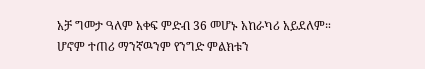አቻ ግመታ ዓለም አቀፍ ምድብ 36 መሆኑ አከራካሪ አይደለም። ሆኖም ተጠሪ ማንኛዉንም የንግድ ምልክቱን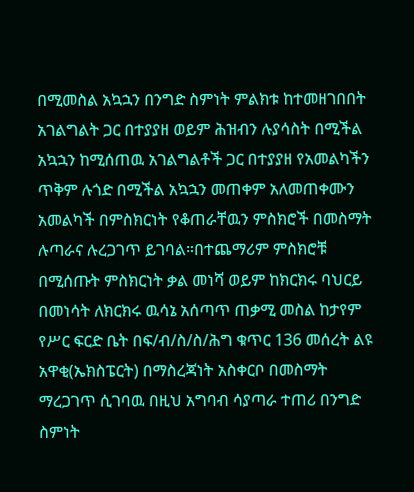በሚመስል አኳኋን በንግድ ስምነት ምልክቱ ከተመዘገበበት አገልግልት ጋር በተያያዘ ወይም ሕዝብን ሉያሳስት በሚችል አኳኋን ከሚሰጠዉ አገልግልቶች ጋር በተያያዘ የአመልካችን ጥቅም ሉጎድ በሚችል አኳኋን መጠቀም አለመጠቀሙን አመልካች በምስክርነት የቆጠራቸዉን ምስክሮች በመስማት ሉጣራና ሉረጋገጥ ይገባል።በተጨማሪም ምስክሮቹ በሚሰጡት ምስክርነት ቃል መነሻ ወይም ከክርክሩ ባህርይ በመነሳት ለክርክሩ ዉሳኔ አሰጣጥ ጠቃሚ መስል ከታየም የሥር ፍርድ ቤት በፍ/ብ/ስ/ስ/ሕግ ቁጥር 136 መሰረት ልዩ አዋቂ(ኤክስፔርት) በማስረጃነት አስቀርቦ በመስማት ማረጋገጥ ሲገባዉ በዚህ አግባብ ሳያጣራ ተጠሪ በንግድ ስምነት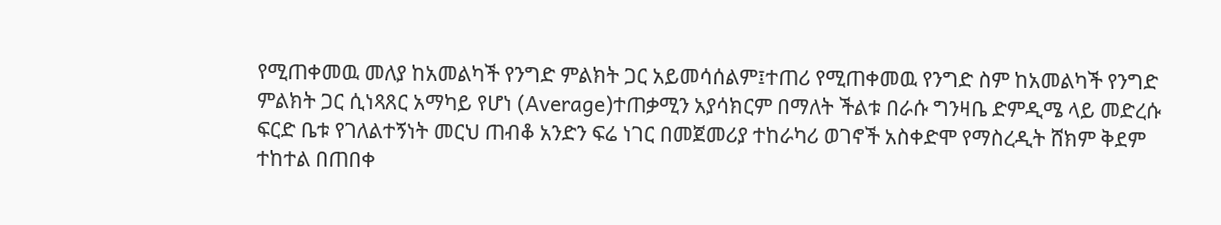የሚጠቀመዉ መለያ ከአመልካች የንግድ ምልክት ጋር አይመሳሰልም፤ተጠሪ የሚጠቀመዉ የንግድ ስም ከአመልካች የንግድ ምልክት ጋር ሲነጻጸር አማካይ የሆነ (Average)ተጠቃሚን አያሳክርም በማለት ችልቱ በራሱ ግንዛቤ ድምዲሜ ላይ መድረሱ ፍርድ ቤቱ የገለልተኝነት መርህ ጠብቆ አንድን ፍሬ ነገር በመጀመሪያ ተከራካሪ ወገኖች አስቀድሞ የማስረዲት ሸክም ቅደም ተከተል በጠበቀ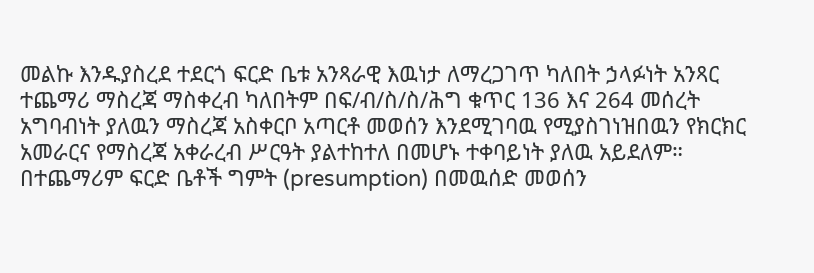መልኩ እንዱያስረደ ተደርጎ ፍርድ ቤቱ አንጻራዊ እዉነታ ለማረጋገጥ ካለበት ኃላፉነት አንጻር ተጨማሪ ማስረጃ ማስቀረብ ካለበትም በፍ/ብ/ስ/ስ/ሕግ ቁጥር 136 እና 264 መሰረት አግባብነት ያለዉን ማስረጃ አስቀርቦ አጣርቶ መወሰን እንደሚገባዉ የሚያስገነዝበዉን የክርክር አመራርና የማስረጃ አቀራረብ ሥርዓት ያልተከተለ በመሆኑ ተቀባይነት ያለዉ አይደለም። በተጨማሪም ፍርድ ቤቶች ግምት (presumption) በመዉሰድ መወሰን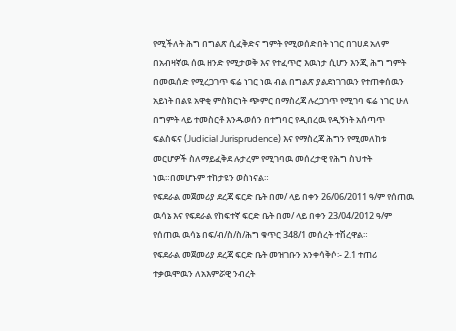የሚችለት ሕግ በግልጽ ሲፈቅድና ግምት የሚወሰድበት ነገር በገሀደ አለም በአብዛኛዉ ሰዉ ዘንድ የሚታወቅ እና የተፈጥሮ እዉነታ ሲሆን እንጂ ሕግ ግምት በመዉሰድ የሚረጋገጥ ፍሬ ነገር ነዉ ብል በግልጽ ያልደነገገዉን የተጠቀሰዉን አይነት በልዩ አዋቂ ምስክርነት ጭምር በማስረጃ ሉረጋገጥ የሚገባ ፍሬ ነገር ሁለ በግምት ላይ ተመስርቶ እንዱወሰን በተግባር የዲበረዉ የዲኝነት አሰጣጥ ፍልስፍና (Judicial Jurisprudence) እና የማስረጃ ሕግን የሚመለከቱ መርሆዎች ስለማይፈቅደ ሉታረም የሚገባዉ መሰረታዊ የሕግ ስህተት ነዉ።በመሆኑም ተከታዩን ወስነናል።
የፍደራል መጀመሪያ ደረጃ ፍርድ ቤት በመ/ ላይ በቀን 26/06/2011 ዓ/ም የሰጠዉ ዉሳኔ እና የፍደራል የከፍተኛ ፍርድ ቤት በመ/ ላይ በቀን 23/04/2012 ዓ/ም የሰጠዉ ዉሳኔ በፍ/ብ/ስ/ስ/ሕግ ቁጥር 348/1 መሰረት ተሽረዋል።
የፍደራል መጀመሪያ ደረጃ ፍርድ ቤት መዝገቡን አንቀሳቅሶ፡- 2.1 ተጠሪ ተቃዉሞዉን ለአእምሯዊ ንብረት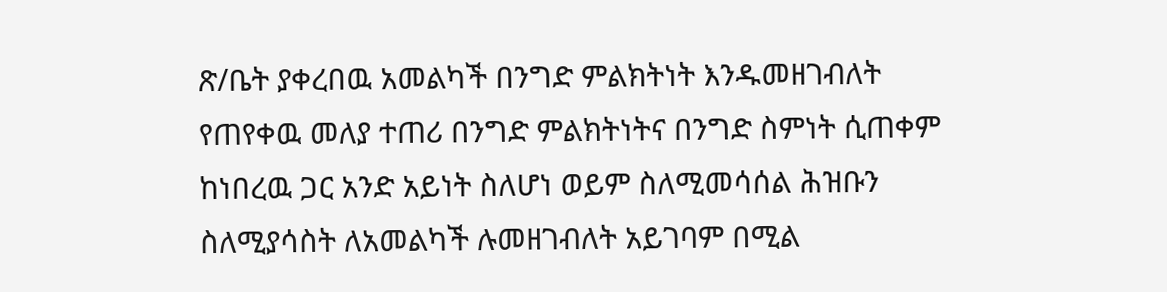ጽ/ቤት ያቀረበዉ አመልካች በንግድ ምልክትነት እንዱመዘገብለት የጠየቀዉ መለያ ተጠሪ በንግድ ምልክትነትና በንግድ ስምነት ሲጠቀም ከነበረዉ ጋር አንድ አይነት ስለሆነ ወይም ስለሚመሳሰል ሕዝቡን ስለሚያሳስት ለአመልካች ሉመዘገብለት አይገባም በሚል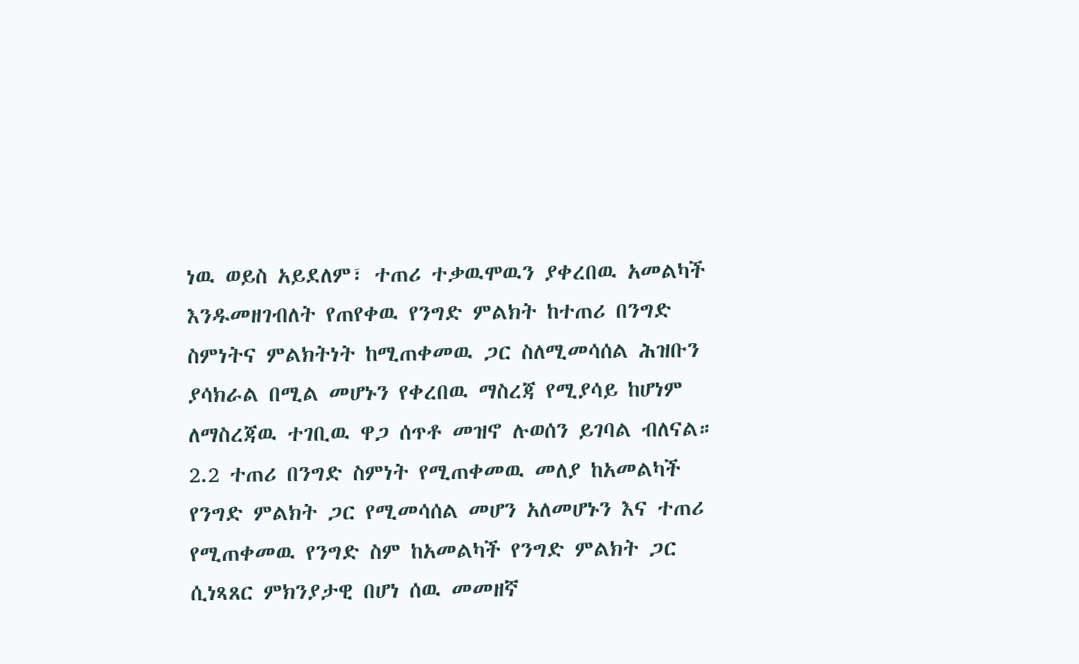ነዉ ወይስ አይደለም፣ ተጠሪ ተቃዉሞዉን ያቀረበዉ አመልካች እንዱመዘገብለት የጠየቀዉ የንግድ ምልክት ከተጠሪ በንግድ ስምነትና ምልክትነት ከሚጠቀመዉ ጋር ስለሚመሳሰል ሕዝቡን ያሳክራል በሚል መሆኑን የቀረበዉ ማስረጃ የሚያሳይ ከሆነም ለማስረጃዉ ተገቢዉ ዋጋ ሰጥቶ መዝኖ ሉወሰን ይገባል ብለናል።
2.2 ተጠሪ በንግድ ስምነት የሚጠቀመዉ መለያ ከአመልካች የንግድ ምልክት ጋር የሚመሳሰል መሆን አለመሆኑን እና ተጠሪ የሚጠቀመዉ የንግድ ስም ከአመልካች የንግድ ምልክት ጋር ሲነጻጸር ምክንያታዊ በሆነ ሰዉ መመዘኛ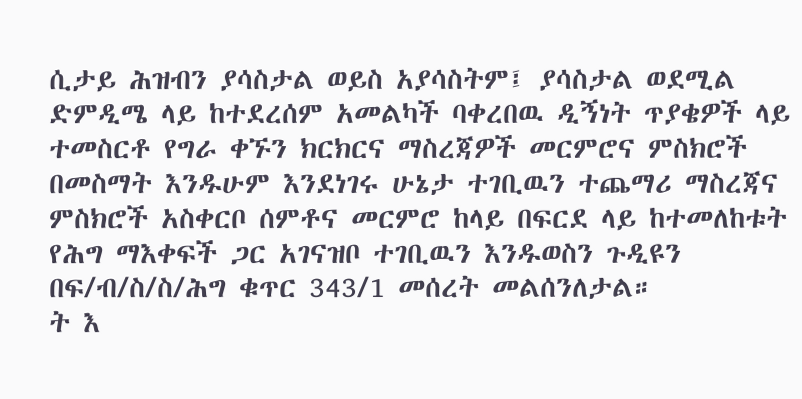ሲታይ ሕዝብን ያሳስታል ወይስ አያሳስትም፤ ያሳስታል ወደሚል ድምዲሜ ላይ ከተደረሰም አመልካች ባቀረበዉ ዲኝነት ጥያቄዎች ላይ ተመስርቶ የግራ ቀኙን ክርክርና ማስረጃዎች መርምሮና ምስክሮች በመስማት እንዱሁም እንደነገሩ ሁኔታ ተገቢዉን ተጨማሪ ማስረጃና ምስክሮች አስቀርቦ ሰምቶና መርምሮ ከላይ በፍርደ ላይ ከተመለከቱት የሕግ ማእቀፍች ጋር አገናዝቦ ተገቢዉን እንዱወስን ጉዲዩን በፍ/ብ/ስ/ስ/ሕግ ቁጥር 343/1 መሰረት መልሰንለታል።
ት እ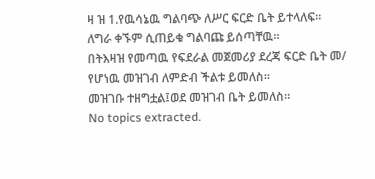ዛ ዝ 1.የዉሳኔዉ ግልባጭ ለሥር ፍርድ ቤት ይተላለፍ። ለግራ ቀኙም ሲጠይቁ ግልባጩ ይሰጣቸዉ።
በትእዛዝ የመጣዉ የፍደራል መጀመሪያ ደረጃ ፍርድ ቤት መ/ የሆነዉ መዝገብ ለምድብ ችልቱ ይመለስ።
መዝገቡ ተዘግቷል፤ወደ መዝገብ ቤት ይመለስ።
No topics extracted.